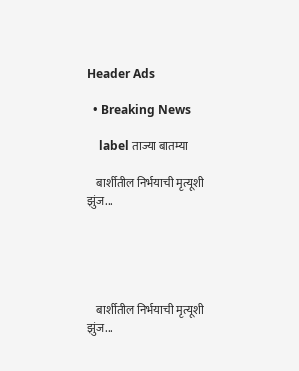Header Ads

  • Breaking News

    label ताज्या बातम्या

    बार्शीतील निर्भयाची मृत्यूशी झुंज...





    बार्शीतील निर्भयाची मृत्यूशी झुंज...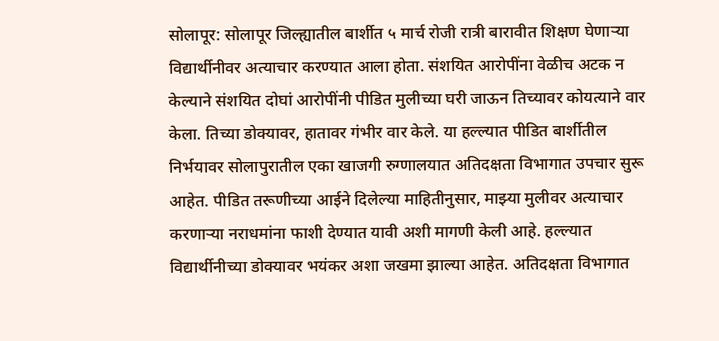सोलापूर: सोलापूर जिल्ह्यातील बार्शीत ५ मार्च रोजी रात्री बारावीत शिक्षण घेणाऱ्या विद्यार्थीनीवर अत्याचार करण्यात आला होता. संशयित आरोपींना वेळीच अटक न केल्याने संशयित दोघां आरोपींनी पीडित मुलीच्या घरी जाऊन तिच्यावर कोयत्याने वार केला. तिच्या डोक्यावर, हातावर गंभीर वार केले. या हल्ल्यात पीडित बार्शीतील निर्भयावर सोलापुरातील एका खाजगी रुग्णालयात अतिदक्षता विभागात उपचार सुरू आहेत. पीडित तरूणीच्या आईने दिलेल्या माहितीनुसार, माझ्या मुलीवर अत्याचार करणाऱ्या नराधमांना फाशी देण्यात यावी अशी मागणी केली आहे. हल्ल्यात विद्यार्थीनीच्या डोक्यावर भयंकर अशा जखमा झाल्या आहेत. अतिदक्षता विभागात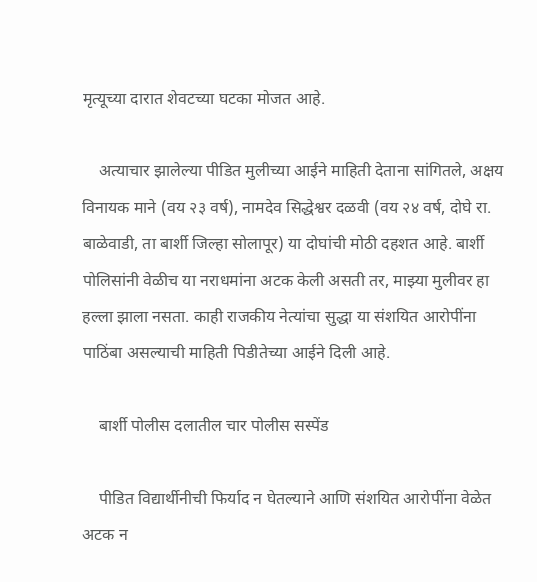मृत्यूच्या दारात शेवटच्या घटका मोजत आहे.

    अत्याचार झालेल्या पीडित मुलीच्या आईने माहिती देताना सांगितले, अक्षय विनायक माने (वय २३ वर्ष), नामदेव सिद्धेश्वर दळवी (वय २४ वर्ष, दोघे रा. बाळेवाडी, ता बार्शी जिल्हा सोलापूर) या दोघांची मोठी दहशत आहे. बार्शी पोलिसांनी वेळीच या नराधमांना अटक केली असती तर, माझ्या मुलीवर हा हल्ला झाला नसता. काही राजकीय नेत्यांचा सुद्धा या संशयित आरोपींना पाठिंबा असल्याची माहिती पिडीतेच्या आईने दिली आहे.

    बार्शी पोलीस दलातील चार पोलीस सस्पेंड

    पीडित विद्यार्थीनीची फिर्याद न घेतल्याने आणि संशयित आरोपींना वेळेत अटक न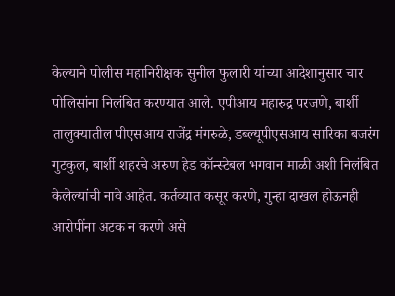केल्याने पोलीस महानिरीक्षक सुनील फुलारी यांच्या आदेशानुसार चार पोलिसांना निलंबित करण्यात आले. एपीआय महारुद्र परजणे, बार्शी तालुक्यातील पीएसआय राजेंद्र मंगरुळे, डब्ल्यूपीएसआय सारिका बजरंग गुटकुल, बार्शी शहरचे अरुण हेड कॉन्स्टेबल भगवान माळी अशी निलंबित केलेल्यांची नावे आहेत. कर्तव्यात कसूर करणे, गुन्हा दाखल होऊनही आरोपींना अटक न करणे असे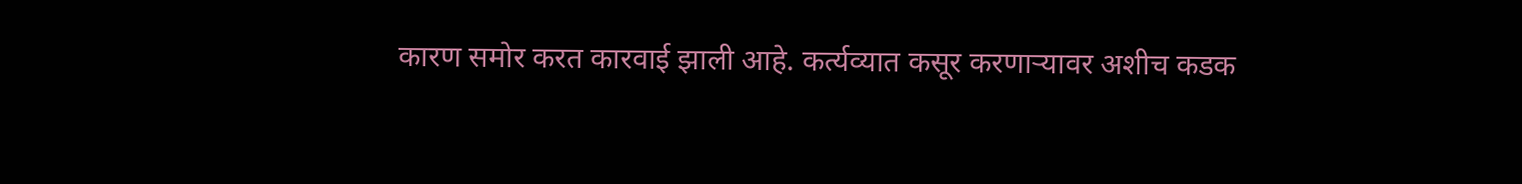कारण समोर करत कारवाई झाली आहे. कर्त्यव्यात कसूर करणाऱ्यावर अशीच कडक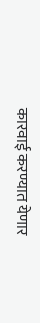कारवाई करण्यात येणार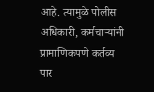आहे. त्यामुळे पोलीस अधिकारी, कर्मचाऱ्यांनी प्रामाणिकपणे कर्तव्य पार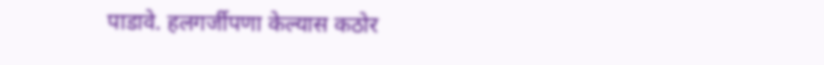पाडावे. हलगर्जीपणा केल्यास कठोर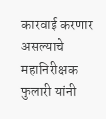कारवाई करणार असल्याचे महानिरीक्षक फुलारी यांनी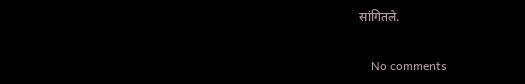सांगितले.

    No comments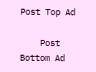Post Top Ad

    Post Bottom Ad